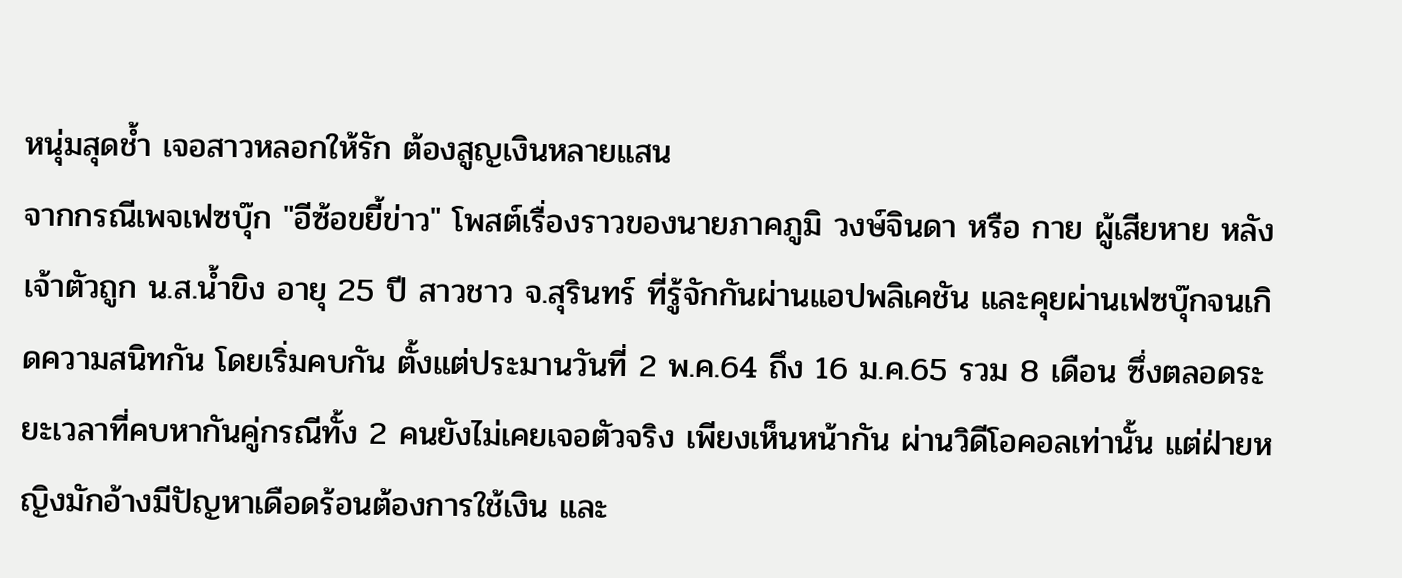หนุ่มสุดช้ำ เจอสาวหลอกให้รัก ต้องสูญเงินหลายแสน
จากกรณีเพจเฟซบุ๊ก "อีซ้อขยี้ข่าว" โพสต์เรื่องราวของนายภาคภูมิ วงษ์จินดา หรือ กาย ผู้เสียหาย หลังเจ้าตัวถูก น.ส.น้ำขิง อายุ 25 ปี สาวชาว จ.สุรินทร์ ที่รู้จักกันผ่านแอปพลิเคชัน และคุยผ่านเฟซบุ๊กจนเกิดความสนิทกัน โดยเริ่มคบกัน ตั้งแต่ประมานวันที่ 2 พ.ค.64 ถึง 16 ม.ค.65 รวม 8 เดือน ซึ่งตลอดระยะเวลาที่คบหากันคู่กรณีทั้ง 2 คนยังไม่เคยเจอตัวจริง เพียงเห็นหน้ากัน ผ่านวิดีโอคอลเท่านั้น แต่ฝ่ายหญิงมักอ้างมีปัญหาเดือดร้อนต้องการใช้เงิน และ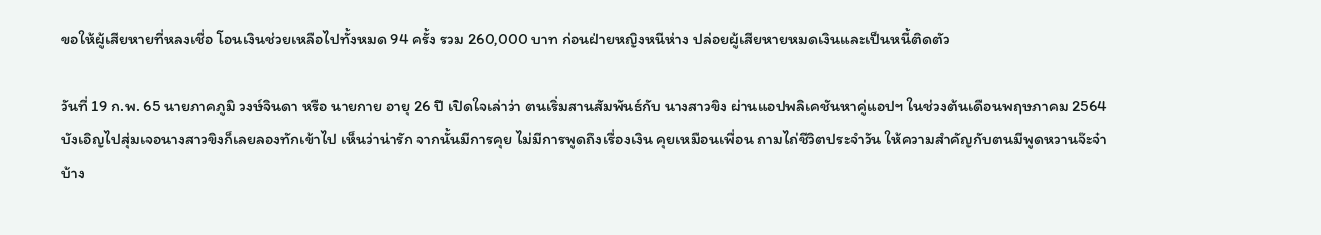ขอให้ผู้เสียหายที่หลงเชื่อ โอนเงินช่วยเหลือไปทั้งหมด 94 ครั้ง รวม 260,000 บาท ก่อนฝ่ายหญิงหนีห่าง ปล่อยผู้เสียหายหมดเงินและเป็นหนี้ติดตัว

วันที่ 19 ก.พ. 65 นายภาคภูมิ วงษ์จินดา หรือ นายกาย อายุ 26 ปี เปิดใจเล่าว่า ตนเริ่มสานสัมพันธ์กับ นางสาวขิง ผ่านแอปพลิเคชันหาคู่แอปฯ ในช่วงต้นเดือนพฤษภาคม 2564 บังเอิญไปสุ่มเจอนางสาวขิงก็เลยลองทักเข้าไป เห็นว่าน่ารัก จากนั้นมีการคุย ไม่มีการพูดถึงเรื่องเงิน คุยเหมือนเพื่อน ถามไถ่ชีวิตประจำวัน ให้ความสำคัญกับตนมีพูดหวานจ๊ะจ๋าบ้าง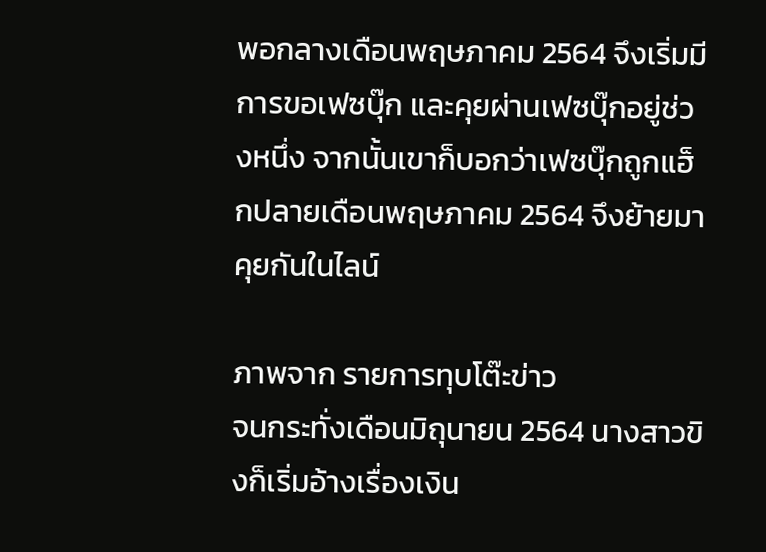พอกลางเดือนพฤษภาคม 2564 จึงเริ่มมีการขอเฟซบุ๊ก และคุยผ่านเฟซบุ๊กอยู่ช่วงหนึ่ง จากนั้นเขาก็บอกว่าเฟซบุ๊กถูกแฮ็กปลายเดือนพฤษภาคม 2564 จึงย้ายมาคุยกันในไลน์

ภาพจาก รายการทุบโต๊ะข่าว
จนกระทั่งเดือนมิถุนายน 2564 นางสาวขิงก็เริ่มอ้างเรื่องเงิน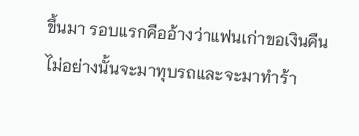ขึ้นมา รอบแรกคืออ้างว่าแฟนเก่าขอเงินคืน ไม่อย่างนั้นจะมาทุบรถและจะมาทำร้า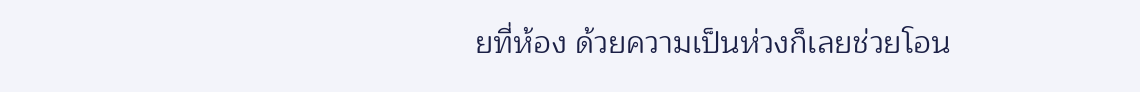ยที่ห้อง ด้วยความเป็นห่วงก็เลยช่วยโอน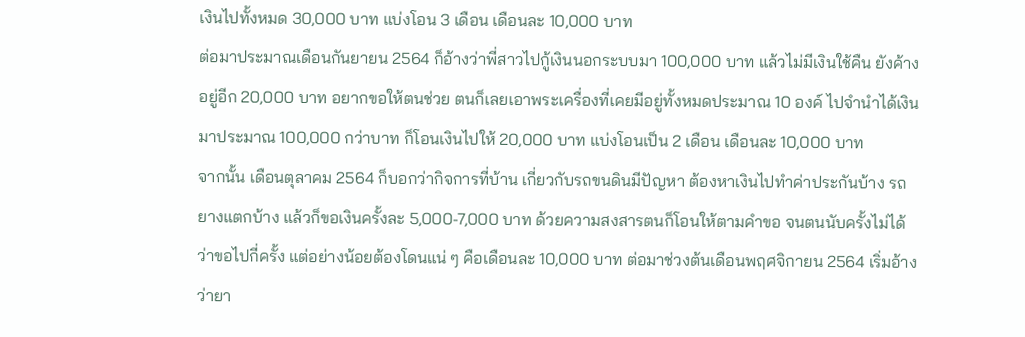เงินไปทั้งหมด 30,000 บาท แบ่งโอน 3 เดือน เดือนละ 10,000 บาท
ต่อมาประมาณเดือนกันยายน 2564 ก็อ้างว่าพี่สาวไปกู้เงินนอกระบบมา 100,000 บาท แล้วไม่มีเงินใช้คืน ยังค้างอยู่อีก 20,000 บาท อยากขอให้ตนช่วย ตนก็เลยเอาพระเครื่องที่เคยมีอยู่ทั้งหมดประมาณ 10 องค์ ไปจำนำได้เงินมาประมาณ 100,000 กว่าบาท ก็โอนเงินไปให้ 20,000 บาท แบ่งโอนเป็น 2 เดือน เดือนละ 10,000 บาท
จากนั้น เดือนตุลาคม 2564 ก็บอกว่ากิจการที่บ้าน เกี่ยวกับรถขนดินมีปัญหา ต้องหาเงินไปทำค่าประกันบ้าง รถยางแตกบ้าง แล้วก็ขอเงินครั้งละ 5,000-7,000 บาท ด้วยความสงสารตนก็โอนให้ตามคำขอ จนตนนับครั้งไม่ได้ว่าขอไปกี่ครั้ง แต่อย่างน้อยต้องโดนแน่ ๆ คือเดือนละ 10,000 บาท ต่อมาช่วงต้นเดือนพฤศจิกายน 2564 เริ่มอ้างว่ายา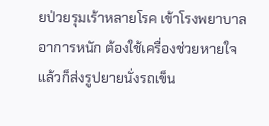ยป่วยรุมเร้าหลายโรค เข้าโรงพยาบาล อาการหนัก ต้องใช้เครื่องช่วยหายใจ แล้วก็ส่งรูปยายนั่งรถเข็น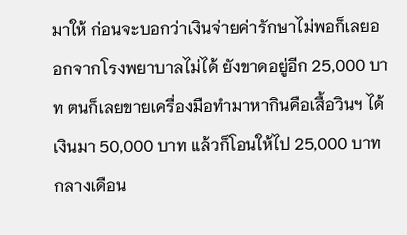มาให้ ก่อนจะบอกว่าเงินจ่ายค่ารักษาไม่พอก็เลยออกจากโรงพยาบาลไม่ได้ ยังขาดอยู่อีก 25,000 บาท ตนก็เลยขายเครื่องมือทำมาหากินคือเสื้อวินฯ ได้เงินมา 50,000 บาท แล้วก็โอนให้ไป 25,000 บาท
กลางเดือน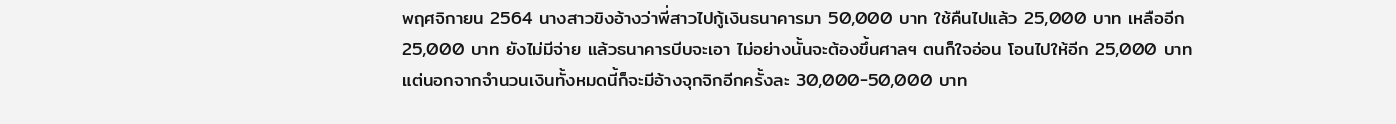พฤศจิกายน 2564 นางสาวขิงอ้างว่าพี่สาวไปกู้เงินธนาคารมา 50,000 บาท ใช้คืนไปแล้ว 25,000 บาท เหลืออีก 25,000 บาท ยังไม่มีจ่าย แล้วธนาคารบีบจะเอา ไม่อย่างนั้นจะต้องขึ้นศาลฯ ตนก็ใจอ่อน โอนไปให้อีก 25,000 บาท แต่นอกจากจำนวนเงินทั้งหมดนี้ก็จะมีอ้างจุกจิกอีกครั้งละ 30,000-50,000 บาท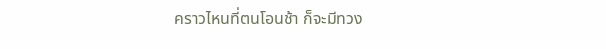คราวไหนที่ตนโอนช้า ก็จะมีทวง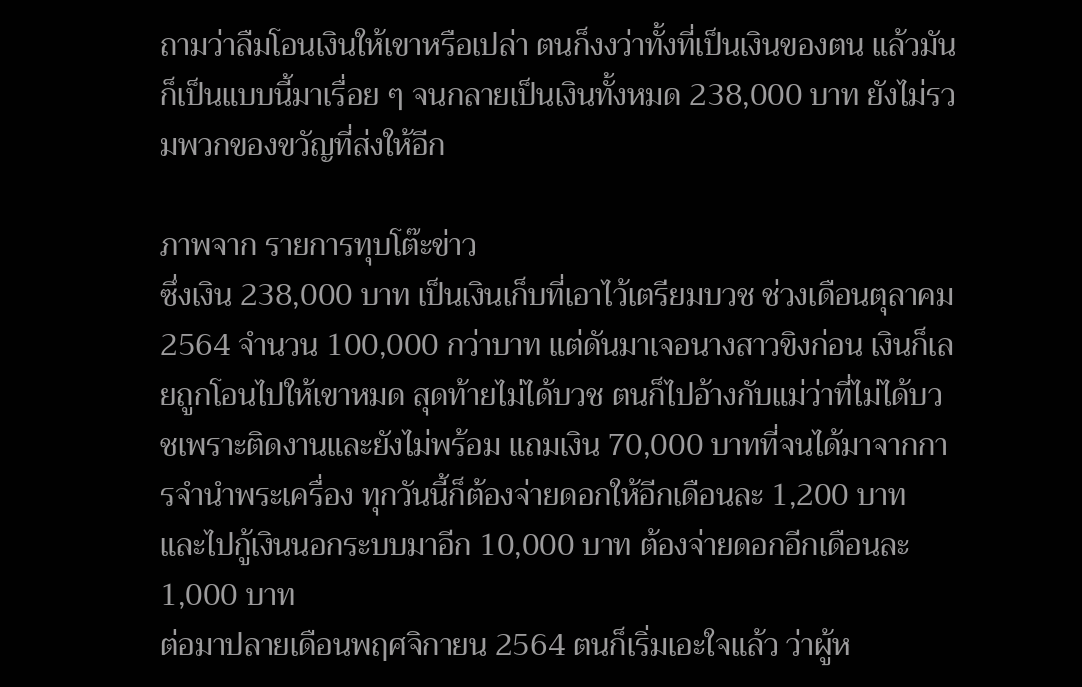ถามว่าลืมโอนเงินให้เขาหรือเปล่า ตนก็งงว่าทั้งที่เป็นเงินของตน แล้วมันก็เป็นแบบนี้มาเรื่อย ๆ จนกลายเป็นเงินทั้งหมด 238,000 บาท ยังไม่รวมพวกของขวัญที่ส่งให้อีก

ภาพจาก รายการทุบโต๊ะข่าว
ซึ่งเงิน 238,000 บาท เป็นเงินเก็บที่เอาไว้เตรียมบวช ช่วงเดือนตุลาคม 2564 จำนวน 100,000 กว่าบาท แต่ดันมาเจอนางสาวขิงก่อน เงินก็เลยถูกโอนไปให้เขาหมด สุดท้ายไม่ได้บวช ตนก็ไปอ้างกับแม่ว่าที่ไม่ได้บวชเพราะติดงานและยังไม่พร้อม แถมเงิน 70,000 บาทที่จนได้มาจากการจำนำพระเครื่อง ทุกวันนี้ก็ต้องจ่ายดอกให้อีกเดือนละ 1,200 บาท และไปกู้เงินนอกระบบมาอีก 10,000 บาท ต้องจ่ายดอกอีกเดือนละ 1,000 บาท
ต่อมาปลายเดือนพฤศจิกายน 2564 ตนก็เริ่มเอะใจแล้ว ว่าผู้ห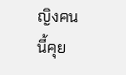ญิงคนนี้คุย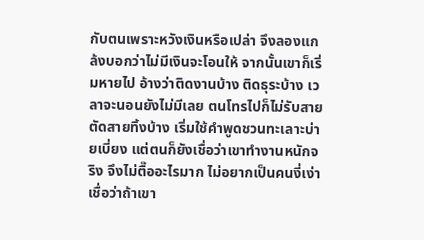กับตนเพราะหวังเงินหรือเปล่า จึงลองแกล้งบอกว่าไม่มีเงินจะโอนให้ จากนั้นเขาก็เริ่มหายไป อ้างว่าติดงานบ้าง ติดธุระบ้าง เวลาจะนอนยังไม่มีเลย ตนโทรไปก็ไม่รับสาย ตัดสายทิ้งบ้าง เริ่มใช้คำพูดชวนทะเลาะบ่ายเบี่ยง แต่ตนก็ยังเชื่อว่าเขาทำงานหนักจริง จึงไม่ตื๊ออะไรมาก ไม่อยากเป็นคนงี่เง่า เชื่อว่าถ้าเขา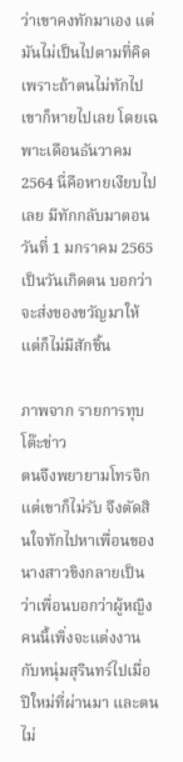ว่าเขาคงทักมาเอง แต่มันไม่เป็นไปตามที่คิด เพราะถ้าตนไม่ทักไปเขาก็หายไปเลย โดยเฉพาะเดือนธันวาคม 2564 นี่คือหายเงียบไปเลย มีทักกลับมาตอนวันที่ 1 มกราคม 2565 เป็นวันเกิดตน บอกว่าจะส่งของขวัญมาให้ แต่ก็ไม่มีสักชิ้น

ภาพจาก รายการทุบโต๊ะข่าว
ตนจึงพยายามโทรจิก แต่เขาก็ไม่รับ จึงตัดสินใจทักไปหาเพื่อนของนางสาวขิงกลายเป็นว่าเพื่อนบอกว่าผู้หญิงคนนี้เพิ่งจะแต่งงานกับหนุ่มสุรินทร์ไปเมื่อปีใหม่ที่ผ่านมา และตนไม่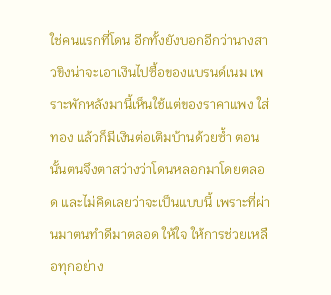ใช่คนแรกที่โดน อีกทั้งยังบอกอีกว่านางสาวขิงน่าจะเอาเงินไปซื้อของแบรนด์เนม เพราะพักหลังมานี้เห็นใช้แต่ของราคาแพง ใส่ทอง แล้วก็มีเงินต่อเติมบ้านด้วยซ้ำ ตอนนั้นตนจึงตาสว่างว่าโดนหลอกมาโดยตลอด และไม่คิดเลยว่าจะเป็นแบบนี้ เพราะที่ผ่านมาตนทำดีมาตลอด ให้ใจ ให้การช่วยเหลือทุกอย่าง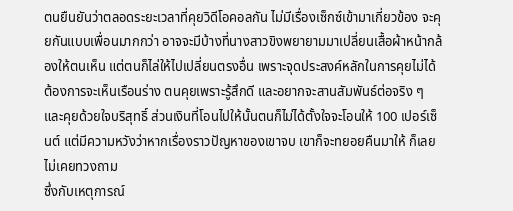ตนยืนยันว่าตลอดระยะเวลาที่คุยวิดีโอคอลกัน ไม่มีเรื่องเซ็กซ์เข้ามาเกี่ยวข้อง จะคุยกันแบบเพื่อนมากกว่า อาจจะมีบ้างที่นางสาวขิงพยายามมาเปลี่ยนเสื้อผ้าหน้ากล้องให้ตนเห็น แต่ตนก็ไล่ให้ไปเปลี่ยนตรงอื่น เพราะจุดประสงค์หลักในการคุยไม่ได้ต้องการจะเห็นเรือนร่าง ตนคุยเพราะรู้สึกดี และอยากจะสานสัมพันธ์ต่อจริง ๆ และคุยด้วยใจบริสุทธิ์ ส่วนเงินที่โอนไปให้นั้นตนก็ไม่ได้ตั้งใจจะโอนให้ 100 เปอร์เซ็นต์ แต่มีความหวังว่าหากเรื่องราวปัญหาของเขาจบ เขาก็จะทยอยคืนมาให้ ก็เลยไม่เคยทวงถาม
ซึ่งกับเหตุการณ์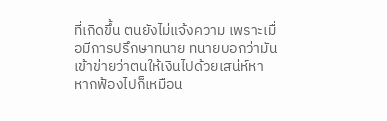ที่เกิดขึ้น ตนยังไม่แจ้งความ เพราะเมื่อมีการปรึกษาทนาย ทนายบอกว่ามันเข้าข่ายว่าตนให้เงินไปด้วยเสน่ห์หา หากฟ้องไปก็เหมือน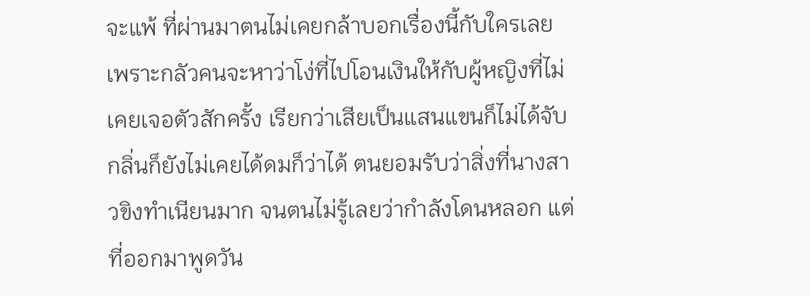จะแพ้ ที่ผ่านมาตนไม่เคยกล้าบอกเรื่องนี้กับใครเลย เพราะกลัวคนจะหาว่าโง่ที่ไปโอนเงินให้กับผู้หญิงที่ไม่เคยเจอตัวสักครั้ง เรียกว่าเสียเป็นแสนแขนก็ไม่ได้จับ กลิ่นก็ยังไม่เคยได้ดมก็ว่าได้ ตนยอมรับว่าสิ่งที่นางสาวขิงทำเนียนมาก จนตนไม่รู้เลยว่ากำลังโดนหลอก แต่ที่ออกมาพูดวัน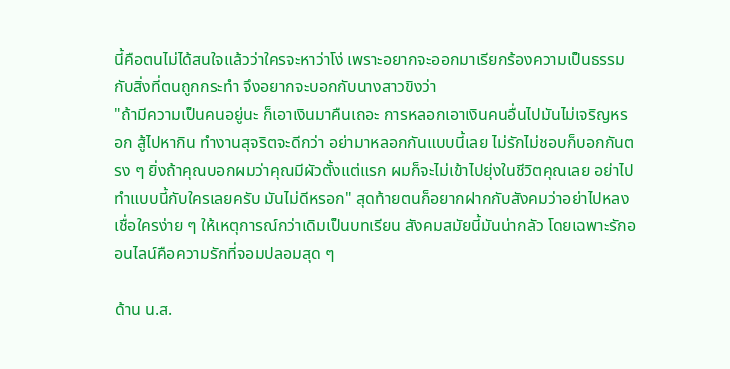นี้คือตนไม่ได้สนใจแล้วว่าใครจะหาว่าโง่ เพราะอยากจะออกมาเรียกร้องความเป็นธรรมกับสิ่งที่ตนถูกกระทำ จึงอยากจะบอกกับนางสาวขิงว่า
"ถ้ามีความเป็นคนอยู่นะ ก็เอาเงินมาคืนเถอะ การหลอกเอาเงินคนอื่นไปมันไม่เจริญหรอก สู้ไปหากิน ทำงานสุจริตจะดีกว่า อย่ามาหลอกกันแบบนี้เลย ไม่รักไม่ชอบก็บอกกันตรง ๆ ยิ่งถ้าคุณบอกผมว่าคุณมีผัวตั้งแต่แรก ผมก็จะไม่เข้าไปยุ่งในชีวิตคุณเลย อย่าไปทำแบบนี้กับใครเลยครับ มันไม่ดีหรอก" สุดท้ายตนก็อยากฝากกับสังคมว่าอย่าไปหลงเชื่อใครง่าย ๆ ให้เหตุการณ์กว่าเดิมเป็นบทเรียน สังคมสมัยนี้มันน่ากลัว โดยเฉพาะรักออนไลน์คือความรักที่จอมปลอมสุด ๆ

ด้าน น.ส.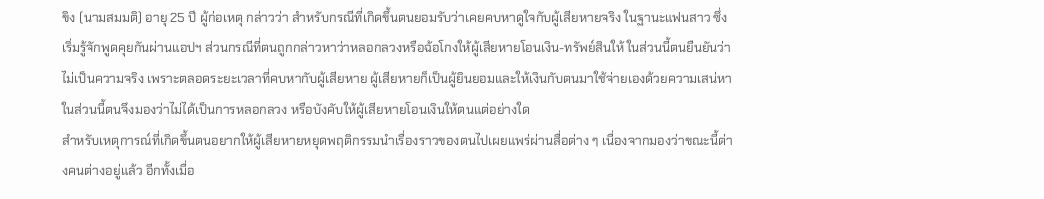ขิง (นามสมมติ) อายุ 25 ปี ผู้ก่อเหตุ กล่าวว่า สำหรับกรณีที่เกิดขึ้นตนยอมรับว่าเคยคบหาดูใจกับผู้เสียหายจริง ในฐานะแฟนสาว ซึ่งเริ่มรู้จักพูดคุยกันผ่านแอปฯ ส่วนกรณีที่ตนถูกกล่าวหาว่าหลอกลวงหรือฉ้อโกงให้ผู้เสียหายโอนเงิน-ทรัพย์สินให้ ในส่วนนี้ตนยืนยันว่าไม่เป็นความจริง เพราะตลอดระยะเวลาที่คบหากับผู้เสียหาย ผู้เสียหายก็เป็นผู้ยินยอมและให้เงินกับตนมาใช้จ่ายเองด้วยความเสน่หา ในส่วนนี้ตนจึงมองว่าไม่ได้เป็นการหลอกลวง หรือบังคับให้ผู้เสียหายโอนเงินให้ตนแต่อย่างใด
สำหรับเหตุการณ์ที่เกิดขึ้นตนอยากให้ผู้เสียหายหยุดพฤติกรรมนำเรื่องราวของตนไปเผยแพร่ผ่านสื่อต่าง ๆ เนื่องจากมองว่าขณะนี้ต่างคนต่างอยู่แล้ว อีกทั้งเมื่อ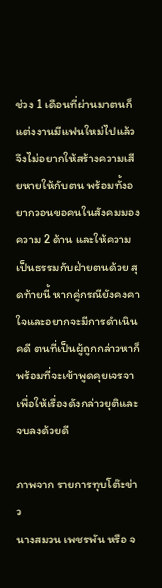ช่วง 1 เดือนที่ผ่านมาตนก็แต่งงานมีแฟนใหม่ไปแล้ว จึงไม่อยากให้สร้างความเสียหายให้กับตน พร้อมทั้งอยากวอนขอคนในสังคมมองความ 2 ด้าน และให้ความเป็นธรรมกับฝ่ายตนด้วย สุดท้ายนี้ หากคู่กรณียังคงคาใจและอยากจะมีการดำเนินคดี ตนที่เป็นผู้ถูกกล่าวหาก็พร้อมที่จะเข้าพูดคุยเจรจา เพื่อให้เรื่องดังกล่าวยุติและจบลงด้วยดี

ภาพจาก รายการทุบโต๊ะข่าว
นางสมวน เพชรพัน หรือ จ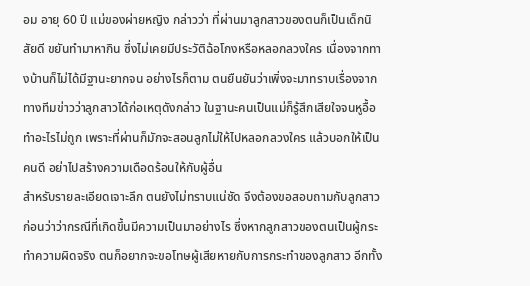อม อายุ 60 ปี แม่ของผ่ายหญิง กล่าวว่า ที่ผ่านมาลูกสาวของตนก็เป็นเด็กนิสัยดี ขยันทำมาหากิน ซึ่งไม่เคยมีประวัติฉ้อโกงหรือหลอกลวงใคร เนื่องจากทางบ้านก็ไม่ได้มีฐานะยากจน อย่างไรก็ตาม ตนยืนยันว่าเพิ่งจะมาทราบเรื่องจากทางทีมข่าวว่าลูกสาวได้ก่อเหตุดังกล่าว ในฐานะคนเป็นแม่ก็รู้สึกเสียใจจนหูอื้อ ทำอะไรไม่ถูก เพราะที่ผ่านก็มักจะสอนลูกไม่ให้ไปหลอกลวงใคร แล้วบอกให้เป็นคนดี อย่าไปสร้างความเดือดร้อนให้กับผู้อื่น
สำหรับรายละเอียดเจาะลึก ตนยังไม่ทราบแน่ชัด จึงต้องขอสอบถามกับลูกสาวก่อนว่าว่ากรณีที่เกิดขึ้นมีความเป็นมาอย่างไร ซึ่งหากลูกสาวของตนเป็นผู้กระทำความผิดจริง ตนก็อยากจะขอโทษผู้เสียหายกับการกระทำของลูกสาว อีกทั้ง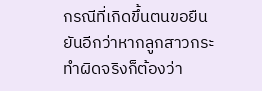กรณีที่เกิดขึ้นตนขอยืนยันอีกว่าหากลูกสาวกระทำผิดจริงก็ต้องว่า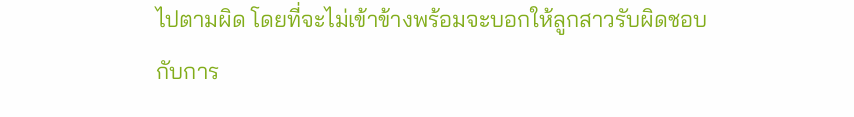ไปตามผิด โดยที่จะไม่เข้าข้างพร้อมจะบอกให้ลูกสาวรับผิดชอบกับการ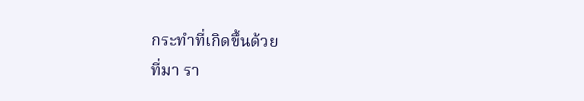กระทำที่เกิดขึ้นด้วย
ที่มา รา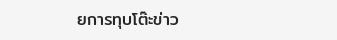ยการทุบโต๊ะข่าว